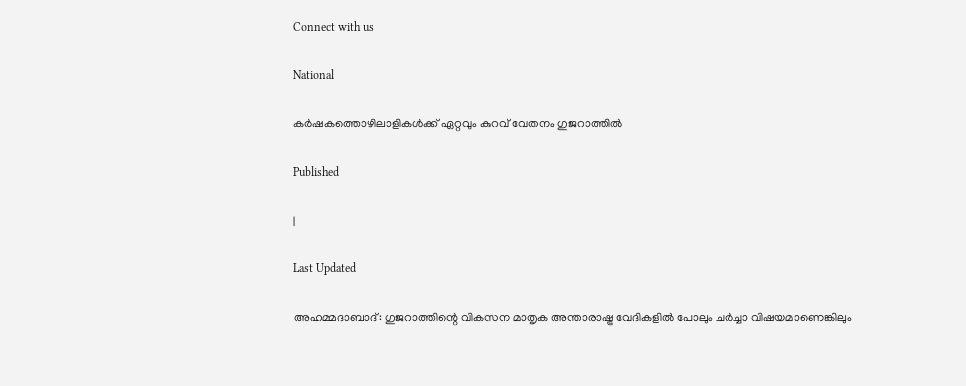Connect with us

National

കര്‍ഷകത്തൊഴിലാളികള്‍ക്ക് ഏറ്റവും കുറവ് വേതനം ഗുജറാത്തില്‍

Published

|

Last Updated

അഹമ്മദാബാദ്: ഗുജറാത്തിന്റെ വികസന മാതൃക അന്താരാഷ്ട്ര വേദികളില്‍ പോലും ചര്‍ച്ചാ വിഷയമാണെങ്കിലും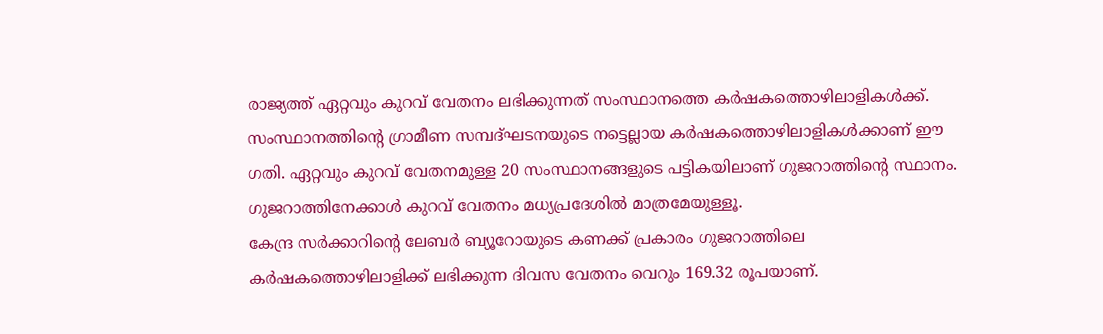രാജ്യത്ത് ഏറ്റവും കുറവ് വേതനം ലഭിക്കുന്നത് സംസ്ഥാനത്തെ കര്‍ഷകത്തൊഴിലാളികള്‍ക്ക്. സംസ്ഥാനത്തിന്റെ ഗ്രാമീണ സമ്പദ്ഘടനയുടെ നട്ടെല്ലായ കര്‍ഷകത്തൊഴിലാളികള്‍ക്കാണ് ഈ ഗതി. ഏറ്റവും കുറവ് വേതനമുള്ള 20 സംസ്ഥാനങ്ങളുടെ പട്ടികയിലാണ് ഗുജറാത്തിന്റെ സ്ഥാനം. ഗുജറാത്തിനേക്കാള്‍ കുറവ് വേതനം മധ്യപ്രദേശില്‍ മാത്രമേയുള്ളൂ.
കേന്ദ്ര സര്‍ക്കാറിന്റെ ലേബര്‍ ബ്യൂറോയുടെ കണക്ക് പ്രകാരം ഗുജറാത്തിലെ കര്‍ഷകത്തൊഴിലാളിക്ക് ലഭിക്കുന്ന ദിവസ വേതനം വെറും 169.32 രൂപയാണ്.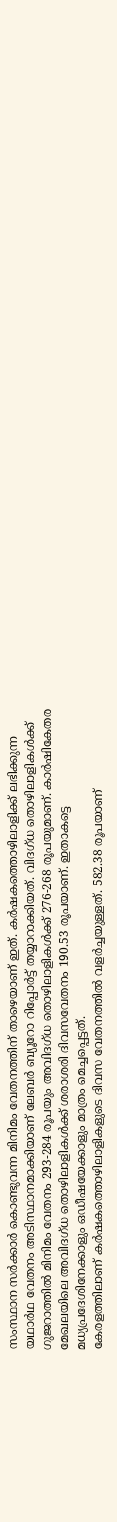സംസ്ഥാന സര്‍ക്കാര്‍ കൊണ്ടുവന്ന മിനിമം വേതനത്തിന് താഴെയാണ് ഇത്. കര്‍ഷകത്തൊഴിലാളിക്ക് ലഭിക്കുന്ന യഥാര്‍ഥ വേതനം അടിസ്ഥാനമാക്കിയാണ് ലേബര്‍ ബ്യൂറോ റിപ്പോര്‍ട്ട് തയ്യാറാക്കിയത്. വിദഗ്ധ തൊഴിലാളികള്‍ക്ക് ഗുജറാത്തില്‍ മിനിമം വേതനം 293-284 രൂപയും അവിദഗ്ധ തൊഴിലാളികള്‍ക്ക് 276-268 രൂപയുമാണ്. കാര്‍ഷികേതര മേഖലയിലെ അവിദഗ്ധ തൊഴിലാളികള്‍ക്ക് ശരാശരി ദിവസവേതനം 190.53 രൂപയാണ്. ഇതാകട്ടെ മധ്യപ്രദേശിനേക്കാളും ഒഡീഷയേക്കാളും മാത്രം മെച്ചപ്പെട്ടത്.
കേരളത്തിലാണ് കര്‍ഷകത്തൊഴിലാളികളുടെ ദിവസ വേതനത്തില്‍ വളര്‍ച്ചയുള്ളത്. 582.38 രൂപയാണ്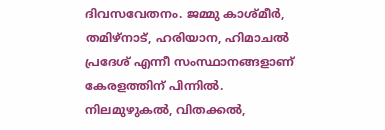ദിവസവേതനം. ജമ്മു കാശ്മീര്‍, തമിഴ്‌നാട്, ഹരിയാന, ഹിമാചല്‍ പ്രദേശ് എന്നീ സംസ്ഥാനങ്ങളാണ് കേരളത്തിന് പിന്നില്‍. നിലമുഴുകല്‍, വിതക്കല്‍,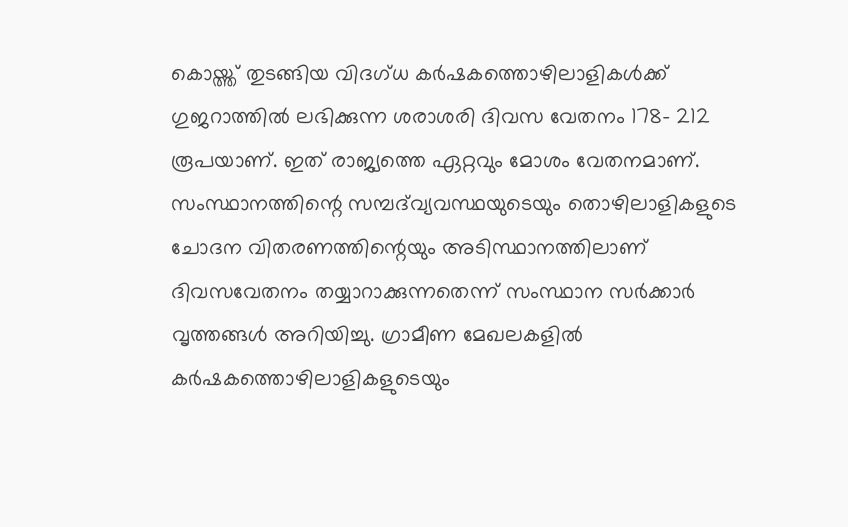കൊയ്ത്ത് തുടങ്ങിയ വിദഗ്ധ കര്‍ഷകത്തൊഴിലാളികള്‍ക്ക് ഗുജറാത്തില്‍ ലഭിക്കുന്ന ശരാശരി ദിവസ വേതനം 178- 212 രൂപയാണ്. ഇത് രാജ്യത്തെ ഏറ്റവും മോശം വേതനമാണ്. സംസ്ഥാനത്തിന്റെ സമ്പദ്‌വ്യവസ്ഥയുടെയും തൊഴിലാളികളുടെ ചോദന വിതരണത്തിന്റെയും അടിസ്ഥാനത്തിലാണ് ദിവസവേതനം തയ്യാറാക്കുന്നതെന്ന് സംസ്ഥാന സര്‍ക്കാര്‍ വൃത്തങ്ങള്‍ അറിയിച്ചു. ഗ്രാമീണ മേഖലകളില്‍ കര്‍ഷകത്തൊഴിലാളികളുടെയും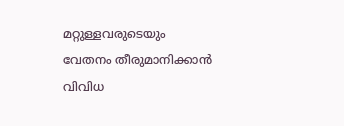മറ്റുള്ളവരുടെയും വേതനം തീരുമാനിക്കാന്‍ വിവിധ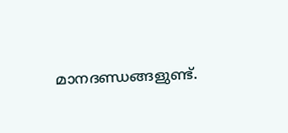മാനദണ്ഡങ്ങളുണ്ട്.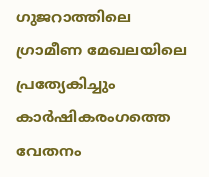ഗുജറാത്തിലെ ഗ്രാമീണ മേഖലയിലെ പ്രത്യേകിച്ചും കാര്‍ഷികരംഗത്തെ വേതനം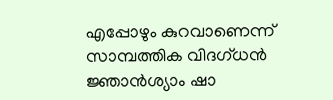എപ്പോഴും കുറവാണെന്ന് സാമ്പത്തിക വിദഗ്ധന്‍ ജ്ഞാന്‍ശ്യാം ഷാ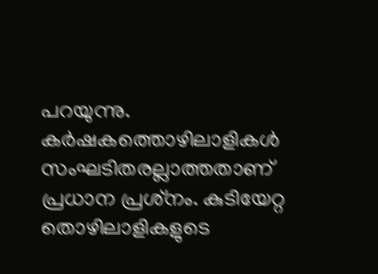പറയുന്നു. കര്‍ഷകത്തൊഴിലാളികള്‍ സംഘടിതരല്ലാത്തതാണ് പ്രധാന പ്രശ്‌നം. കുടിയേറ്റ തൊഴിലാളികളുടെ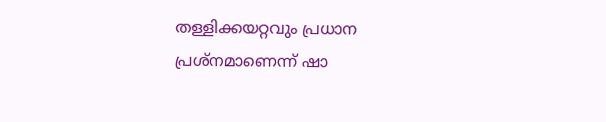തള്ളിക്കയറ്റവും പ്രധാന പ്രശ്‌നമാണെന്ന് ഷാ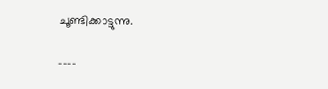ചൂണ്ടിക്കാട്ടുന്നു.

----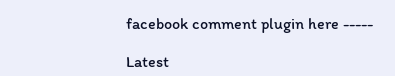facebook comment plugin here -----

Latest